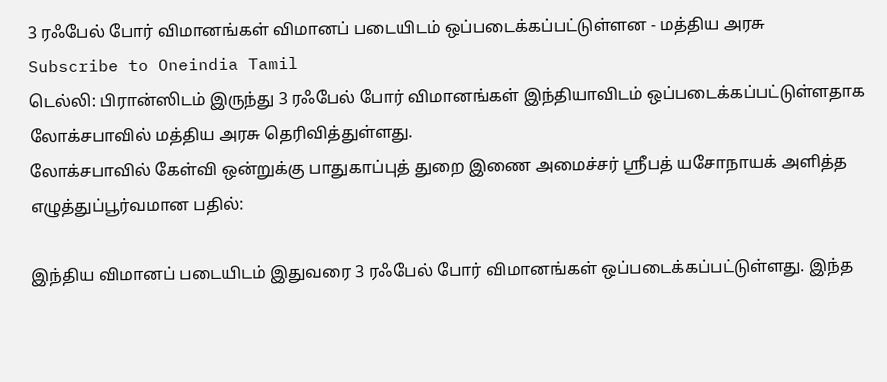3 ரஃபேல் போர் விமானங்கள் விமானப் படையிடம் ஒப்படைக்கப்பட்டுள்ளன - மத்திய அரசு
Subscribe to Oneindia Tamil
டெல்லி: பிரான்ஸிடம் இருந்து 3 ரஃபேல் போர் விமானங்கள் இந்தியாவிடம் ஒப்படைக்கப்பட்டுள்ளதாக லோக்சபாவில் மத்திய அரசு தெரிவித்துள்ளது.
லோக்சபாவில் கேள்வி ஒன்றுக்கு பாதுகாப்புத் துறை இணை அமைச்சர் ஶ்ரீபத் யசோநாயக் அளித்த எழுத்துப்பூர்வமான பதில்:

இந்திய விமானப் படையிடம் இதுவரை 3 ரஃபேல் போர் விமானங்கள் ஒப்படைக்கப்பட்டுள்ளது. இந்த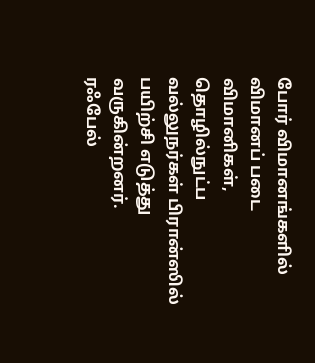போர் விமானங்களில் விமானப் படை விமானிகள், தொழில்நுட்ப வல்லுநர்கள் பிரான்ஸில் பயிற்சி எடுத்து வருகின்றனர்.
ரஃபேல்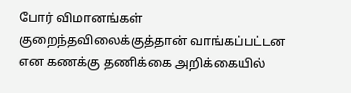போர் விமானங்கள் குறைந்தவிலைக்குத்தான் வாங்கப்பட்டன என கணக்கு தணிக்கை அறிக்கையில்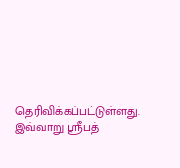தெரிவிக்கப்பட்டுள்ளது. இவ்வாறு ஶ்ரீபத்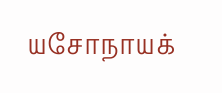யசோநாயக்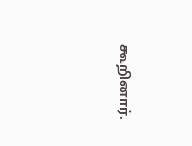கூறினார்.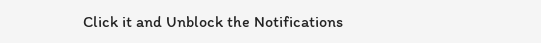Click it and Unblock the Notifications